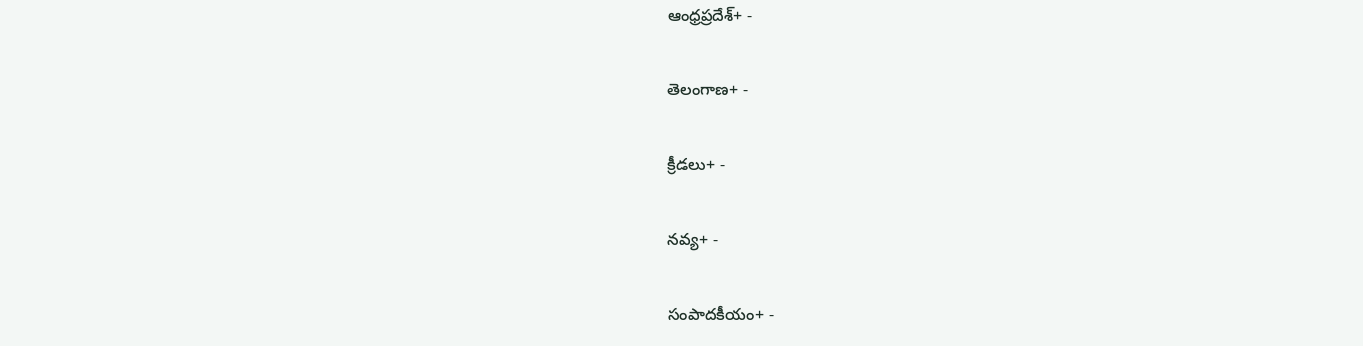ఆంధ్రప్రదేశ్+ -

తెలంగాణ+ -

క్రీడలు+ -

నవ్య+ -

సంపాదకీయం+ -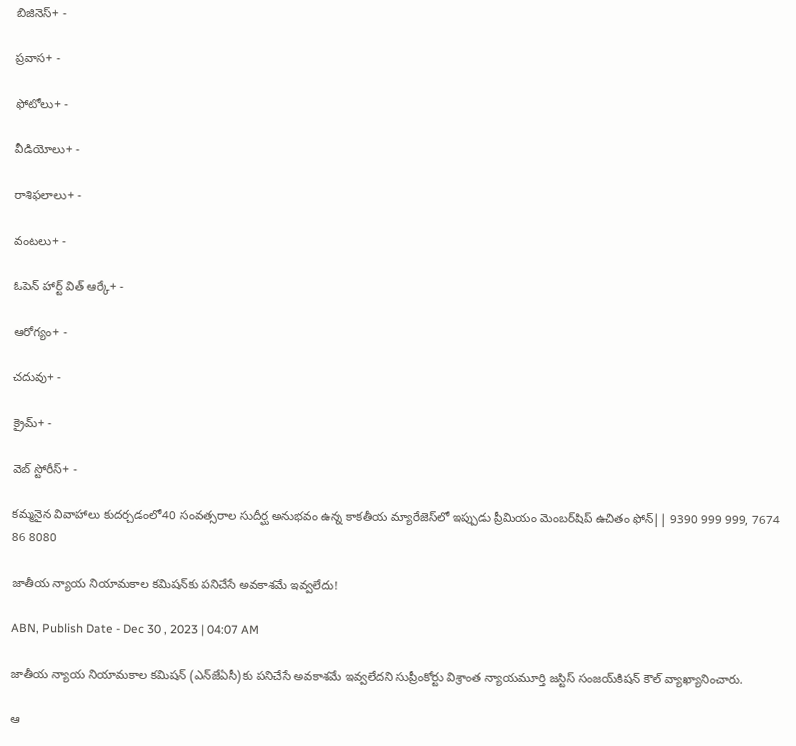బిజినెస్+ -

ప్రవాస+ -

ఫోటోలు+ -

వీడియోలు+ -

రాశిఫలాలు+ -

వంటలు+ -

ఓపెన్ హార్ట్ విత్ ఆర్కే+ -

ఆరోగ్యం+ -

చదువు+ -

క్రైమ్+ -

వెబ్ స్టోరీస్+ -

కమ్మనైన వివాహాలు కుదర్చడంలో40 సంవత్సరాల సుదీర్ఘ అనుభవం ఉన్న కాకతీయ మ్యారేజెస్‌లో ఇప్పుడు ప్రీమియం మెంబర్‌షిప్‌ ఉచితం ఫోన్|| 9390 999 999, 7674 86 8080

జాతీయ న్యాయ నియామకాల కమిషన్‌కు పనిచేసే అవకాశమే ఇవ్వలేదు!

ABN, Publish Date - Dec 30 , 2023 | 04:07 AM

జాతీయ న్యాయ నియామకాల కమిషన్‌ (ఎన్‌జేఏసీ)కు పనిచేసే అవకాశమే ఇవ్వలేదని సుప్రీంకోర్టు విశ్రాంత న్యాయమూర్తి జస్టిస్‌ సంజయ్‌కిషన్‌ కౌల్‌ వ్యాఖ్యానించారు.

ఆ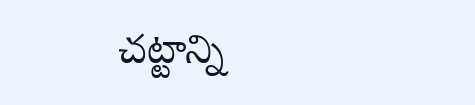చట్టాన్ని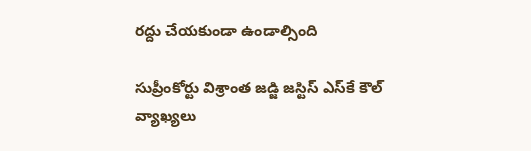రద్దు చేయకుండా ఉండాల్సింది

సుప్రీంకోర్టు విశ్రాంత జడ్జి జస్టిస్‌ ఎస్‌కే కౌల్‌ వ్యాఖ్యలు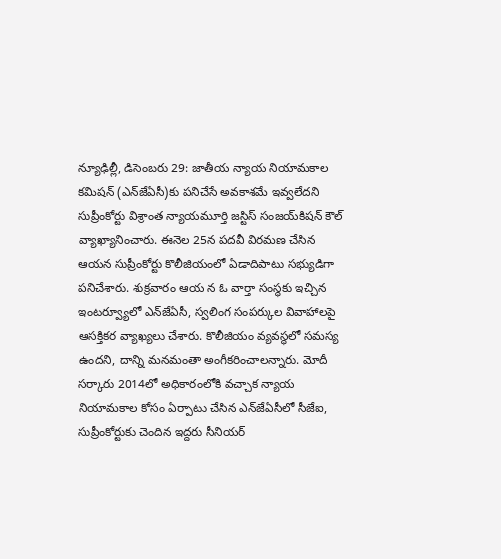న్యూఢిల్లీ, డిసెంబరు 29: జాతీయ న్యాయ నియామకాల కమిషన్‌ (ఎన్‌జేఏసీ)కు పనిచేసే అవకాశమే ఇవ్వలేదని సుప్రీంకోర్టు విశ్రాంత న్యాయమూర్తి జస్టిస్‌ సంజయ్‌కిషన్‌ కౌల్‌ వ్యాఖ్యానించారు. ఈనెల 25న పదవీ విరమణ చేసిన ఆయన సుప్రీంకోర్టు కొలీజియంలో ఏడాదిపాటు సభ్యుడిగా పనిచేశారు. శుక్రవారం ఆయ న ఓ వార్తా సంస్థకు ఇచ్చిన ఇంటర్వ్యూలో ఎన్‌జేఏసీ, స్వలింగ సంపర్కుల వివాహాలపై ఆసక్తికర వ్యాఖ్యలు చేశారు. కొలీజియం వ్యవస్థలో సమస్య ఉందని, దాన్ని మనమంతా అంగీకరించాలన్నారు. మోదీ సర్కారు 2014లో అధికారంలోకి వచ్చాక న్యాయ నియామకాల కోసం ఏర్పాటు చేసిన ఎన్‌జేఏసీలో సీజేఐ, సుప్రీంకోర్టుకు చెందిన ఇద్దరు సీనియర్‌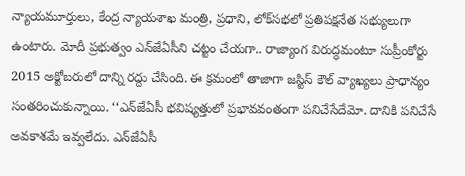న్యాయమూర్తులు, కేంద్ర న్యాయశాఖ మంత్రి, ప్రధాని, లోక్‌సభలో ప్రతిపక్షనేత సభ్యులుగా ఉంటారు. మోదీ ప్రభుత్వం ఎన్‌జేఏసీని చట్టం చేయగా.. రాజ్యాంగ విరుద్ధమంటూ సుప్రీంకోర్టు 2015 అక్టోబరులో దాన్ని రద్దు చేసింది. ఈ క్రమంలో తాజాగా జస్టిస్‌ కౌల్‌ వ్యాఖ్యలు ప్రాధాన్యం సంతరించుకున్నాయి. ‘‘ఎన్‌జేఏసీ భవిష్యత్తులో ప్రభావవంతంగా పనిచేసేదేమో. దానికి పనిచేసే అవకాశమే ఇవ్వలేదు. ఎన్‌జేఏసీ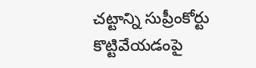చట్టాన్ని సుప్రీంకోర్టు కొట్టివేయడంపై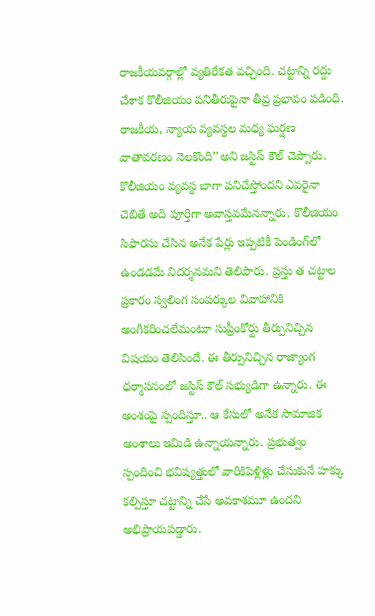రాజకీయవర్గాల్లో వ్యతిరేకత వచ్చింది. చట్టాన్ని రద్దు చేశాక కొలీజియం పనితీరుపైనా తీవ్ర ప్రభావం పడింది. రాజకీయ, న్యాయ వ్యవస్థల మధ్య ఘర్షణ వాతావరణం నెలకొంది’’అని జస్టిస్‌ కౌల్‌ చెప్పారు. కొలీజియం వ్యవస్థ బాగా పనిచేస్తోందని ఎవరైనా చెబితే అది పూర్తిగా అవాస్తవమేనన్నారు. కొలీజియం సిఫారసు చేసిన అనేక పేర్లు ఇప్పటికీ పెండింగ్‌లో ఉండడమే నిదర్శనమని తెలిపారు. ప్రస్తు త చట్టాల ప్రకారం స్వలింగ సంపర్కుల వివాహానికి అంగీకరించలేమంటూ సుప్రీంకోర్టు తీర్పునిచ్చిన విషయం తెలిసిందే. ఈ తీర్పునిచ్చిన రాజ్యాంగ ధర్మాసనంలో జస్టిస్‌ కౌల్‌ సభ్యుడిగా ఉన్నారు. ఈ అంశంపై స్పందిస్తూ.. ఆ కేసులో అనేక సామాజిక అంశాలు ఇమిడి ఉన్నాయన్నారు. ప్రభుత్వం స్పందించి భవిష్యత్తులో వారికిపెళ్లిళ్లు చేసుకునే హక్కు కల్పిస్తూ చట్టాన్ని చేసే అవకాశమూ ఉందని అభిప్రాయపడ్డారు.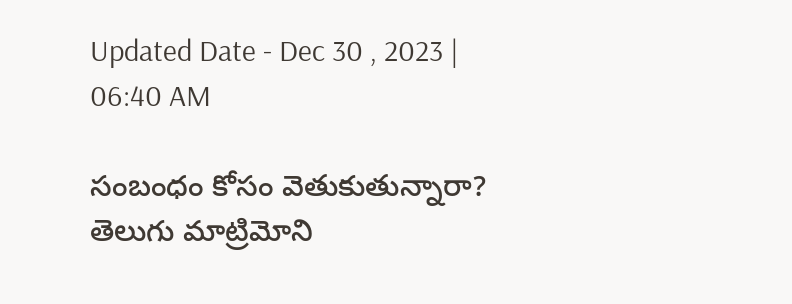Updated Date - Dec 30 , 2023 | 06:40 AM

సంబంధం కోసం వెతుకుతున్నారా? తెలుగు మాట్రిమోని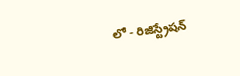లో - రిజిస్ట్రేషన్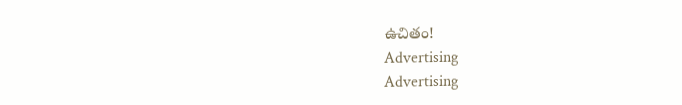ఉచితం!
Advertising
Advertising